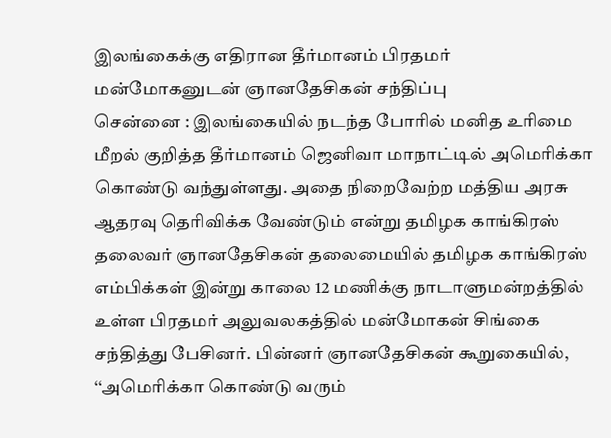இலங்கைக்கு எதிரான தீர்மானம் பிரதமர் மன்மோகனுடன் ஞானதேசிகன் சந்திப்பு
சென்னை : இலங்கையில் நடந்த போரில் மனித உரிமை மீறல் குறித்த தீர்மானம் ஜெனிவா மாநாட்டில் அமெரிக்கா கொண்டு வந்துள்ளது. அதை நிறைவேற்ற மத்திய அரசு ஆதரவு தெரிவிக்க வேண்டும் என்று தமிழக காங்கிரஸ் தலைவர் ஞானதேசிகன் தலைமையில் தமிழக காங்கிரஸ் எம்பிக்கள் இன்று காலை 12 மணிக்கு நாடாளுமன்றத்தில் உள்ள பிரதமர் அலுவலகத்தில் மன்மோகன் சிங்கை சந்தித்து பேசினர். பின்னர் ஞானதேசிகன் கூறுகையில், ‘‘அமெரிக்கா கொண்டு வரும்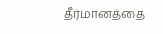தீர்மானத்தை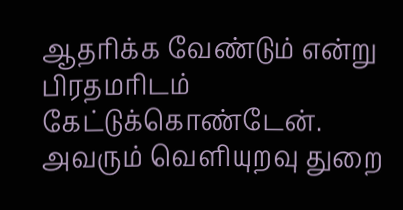ஆதரிக்க வேண்டும் என்று பிரதமரிடம் கேட்டுக்கொண்டேன். அவரும் வெளியுறவு துறை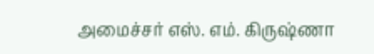அமைச்சர் எஸ். எம். கிருஷ்ணா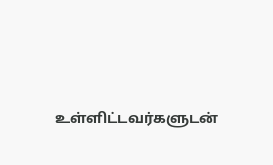உள்ளிட்டவர்களுடன்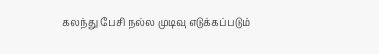கலந்து பேசி நல்ல முடிவு எடுக்கப்படும்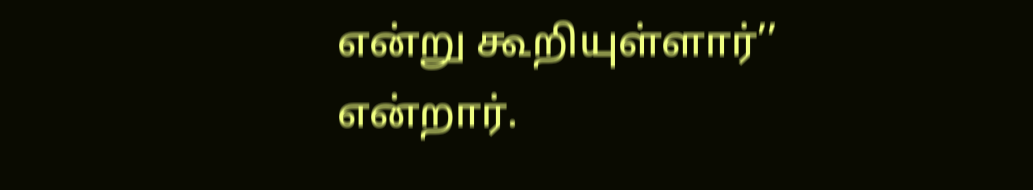என்று கூறியுள்ளார்’’ என்றார்.